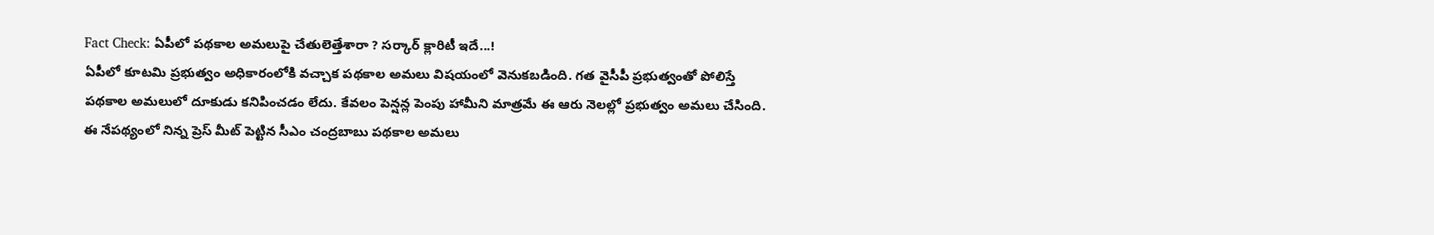Fact Check: ఏపీలో పథకాల అమలుపై చేతులెత్తేశారా ? సర్కార్ క్లారిటీ ఇదే...!
ఏపీలో కూటమి ప్రభుత్వం అధికారంలోకి వచ్చాక పథకాల అమలు విషయంలో వెనుకబడింది. గత వైసీపీ ప్రభుత్వంతో పోలిస్తే పథకాల అమలులో దూకుడు కనిపించడం లేదు. కేవలం పెన్షన్ల పెంపు హామీని మాత్రమే ఈ ఆరు నెలల్లో ప్రభుత్వం అమలు చేసింది. ఈ నేపథ్యంలో నిన్న ప్రెస్ మీట్ పెట్టిన సీఎం చంద్రబాబు పథకాల అమలు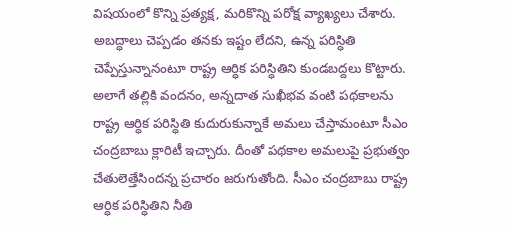విషయంలో కొన్ని ప్రత్యక్ష, మరికొన్ని పరోక్ష వ్యాఖ్యలు చేశారు. అబద్ధాలు చెప్పడం తనకు ఇష్టం లేదని, ఉన్న పరిస్ధితి చెప్పేస్తున్నానంటూ రాష్ట్ర ఆర్ధిక పరిస్ధితిని కుండబద్దలు కొట్టారు.
అలాగే తల్లికి వందనం, అన్నదాత సుఖీభవ వంటి పథకాలను రాష్ట్ర ఆర్ధిక పరిస్ధితి కుదురుకున్నాకే అమలు చేస్తామంటూ సీఎం చంద్రబాబు క్లారిటీ ఇచ్చారు. దీంతో పథకాల అమలుపై ప్రభుత్వం చేతులెత్తేసిందన్న ప్రచారం జరుగుతోంది. సీఎం చంద్రబాబు రాష్ట్ర ఆర్ధిక పరిస్ధితిని నీతి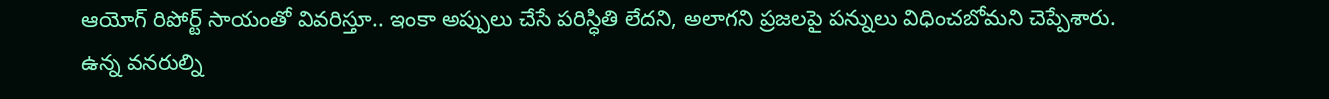ఆయోగ్ రిపోర్ట్ సాయంతో వివరిస్తూ.. ఇంకా అప్పులు చేసే పరిస్ధితి లేదని, అలాగని ప్రజలపై పన్నులు విధించబోమని చెప్పేశారు. ఉన్న వనరుల్ని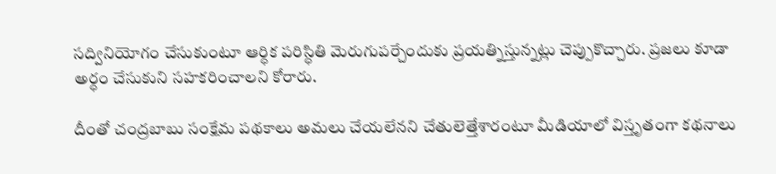సద్వినియోగం చేసుకుంటూ ఆర్ధిక పరిస్ధితి మెరుగుపర్చేందుకు ప్రయత్నిస్తున్నట్లు చెప్పుకొచ్చారు. ప్రజలు కూడా అర్ధం చేసుకుని సహకరించాలని కోరారు.

దీంతో చంద్రబాబు సంక్షేమ పథకాలు అమలు చేయలేనని చేతులెత్తేశారంటూ మీడియాలో విస్తృతంగా కథనాలు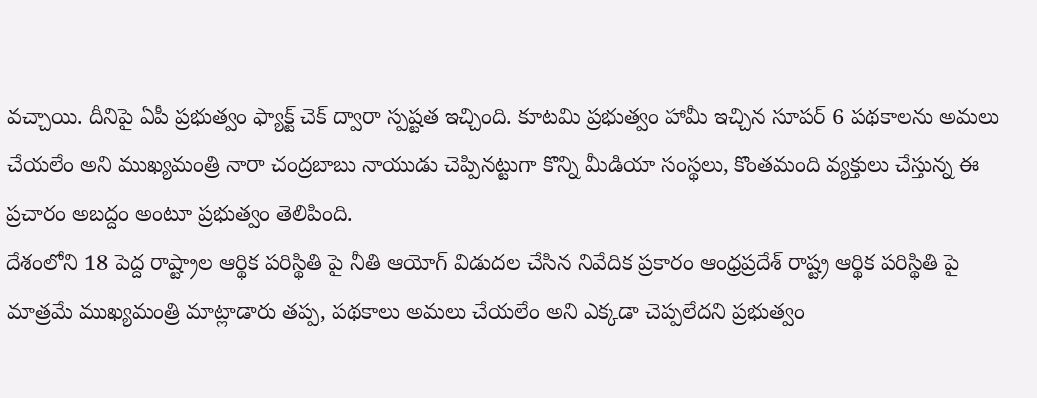వచ్చాయి. దీనిపై ఏపీ ప్రభుత్వం ఫ్యాక్ట్ చెక్ ద్వారా స్పష్టత ఇచ్చింది. కూటమి ప్రభుత్వం హామీ ఇచ్చిన సూపర్ 6 పథకాలను అమలు చేయలేం అని ముఖ్యమంత్రి నారా చంద్రబాబు నాయుడు చెప్పినట్టుగా కొన్ని మీడియా సంస్థలు, కొంతమంది వ్యక్తులు చేస్తున్న ఈ ప్రచారం అబద్దం అంటూ ప్రభుత్వం తెలిపింది.
దేశంలోని 18 పెద్ద రాష్ట్రాల ఆర్థిక పరిస్థితి పై నీతి ఆయోగ్ విడుదల చేసిన నివేదిక ప్రకారం ఆంధ్రప్రదేశ్ రాష్ట్ర ఆర్థిక పరిస్థితి పై మాత్రమే ముఖ్యమంత్రి మాట్లాడారు తప్ప, పథకాలు అమలు చేయలేం అని ఎక్కడా చెప్పలేదని ప్రభుత్వం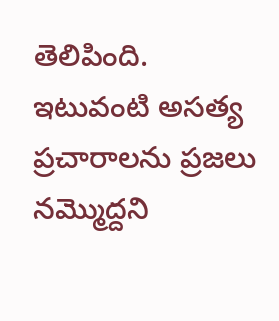తెలిపింది. ఇటువంటి అసత్య ప్రచారాలను ప్రజలు నమ్మొద్దని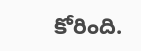కోరింది.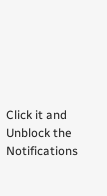Click it and Unblock the Notifications